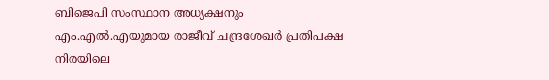ബിജെപി സംസ്ഥാന അധ്യക്ഷനും എം.എൽ.എയുമായ രാജീവ് ചന്ദ്രശേഖർ പ്രതിപക്ഷ നിരയിലെ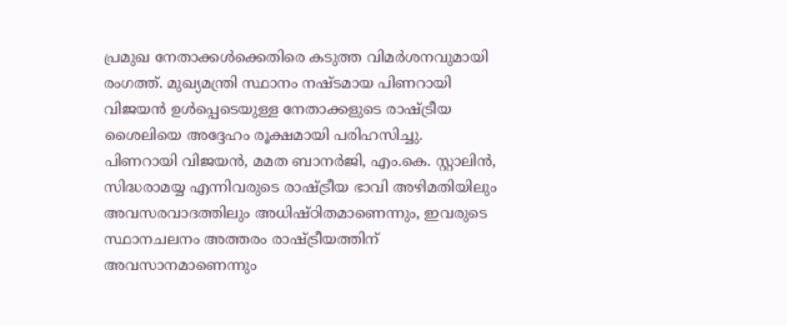പ്രമുഖ നേതാക്കൾക്കെതിരെ കടുത്ത വിമർശനവുമായി രംഗത്ത്. മുഖ്യമന്ത്രി സ്ഥാനം നഷ്ടമായ പിണറായി വിജയൻ ഉൾപ്പെടെയുള്ള നേതാക്കളുടെ രാഷ്ട്രീയ ശൈലിയെ അദ്ദേഹം രൂക്ഷമായി പരിഹസിച്ചു.
പിണറായി വിജയൻ, മമത ബാനർജി, എം.കെ. സ്റ്റാലിൻ, സിദ്ധരാമയ്യ എന്നിവരുടെ രാഷ്ട്രീയ ഭാവി അഴിമതിയിലും അവസരവാദത്തിലും അധിഷ്ഠിതമാണെന്നും, ഇവരുടെ സ്ഥാനചലനം അത്തരം രാഷ്ട്രീയത്തിന് അവസാനമാണെന്നും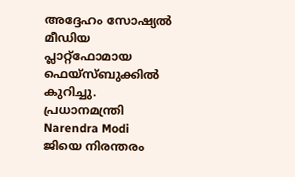അദ്ദേഹം സോഷ്യൽ മീഡിയ പ്ലാറ്റ്ഫോമായ ഫെയ്സ്ബുക്കിൽ കുറിച്ചു.
പ്രധാനമന്ത്രി Narendra Modi ജിയെ നിരന്തരം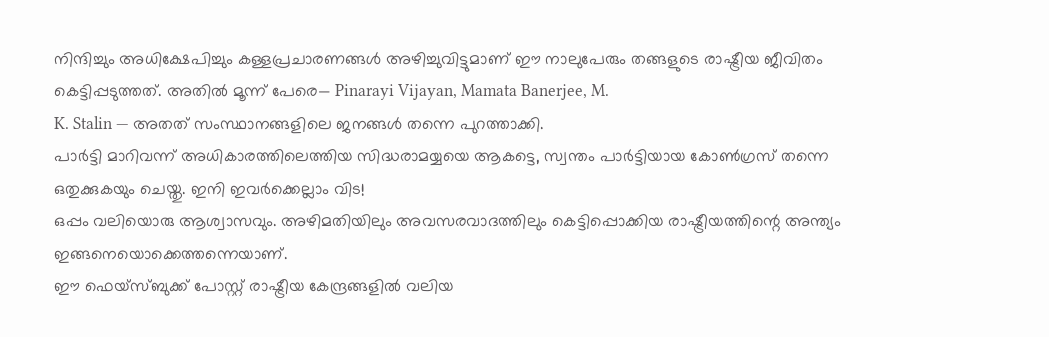നിന്ദിച്ചും അധിക്ഷേപിച്ചും കള്ളപ്രചാരണങ്ങൾ അഴിച്ചുവിട്ടുമാണ് ഈ നാലുപേരും തങ്ങളുടെ രാഷ്ട്രീയ ജീവിതം കെട്ടിപ്പടുത്തത്. അതിൽ മൂന്ന് പേരെ— Pinarayi Vijayan, Mamata Banerjee, M.
K. Stalin — അതത് സംസ്ഥാനങ്ങളിലെ ജനങ്ങൾ തന്നെ പുറത്താക്കി.
പാർട്ടി മാറിവന്ന് അധികാരത്തിലെത്തിയ സിദ്ധരാമയ്യയെ ആകട്ടെ, സ്വന്തം പാർട്ടിയായ കോൺഗ്രസ് തന്നെ ഒതുക്കുകയും ചെയ്തു. ഇനി ഇവർക്കെല്ലാം വിട!
ഒപ്പം വലിയൊരു ആശ്വാസവും. അഴിമതിയിലും അവസരവാദത്തിലും കെട്ടിപ്പൊക്കിയ രാഷ്ട്രീയത്തിന്റെ അന്ത്യം ഇങ്ങനെയൊക്കെത്തന്നെയാണ്.
ഈ ഫെയ്സ്ബുക്ക് പോസ്റ്റ് രാഷ്ട്രീയ കേന്ദ്രങ്ങളിൽ വലിയ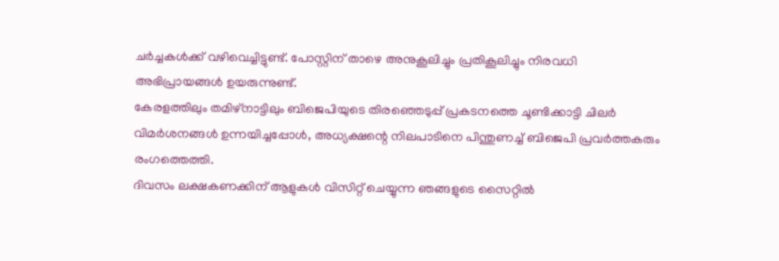ചർച്ചകൾക്ക് വഴിവെച്ചിട്ടുണ്ട്. പോസ്റ്റിന് താഴെ അനുകൂലിച്ചും പ്രതികൂലിച്ചും നിരവധി അഭിപ്രായങ്ങൾ ഉയരുന്നുണ്ട്.
കേരളത്തിലും തമിഴ്നാട്ടിലും ബിജെപിയുടെ തിരഞ്ഞെടുപ്പ് പ്രകടനത്തെ ചൂണ്ടിക്കാട്ടി ചിലർ വിമർശനങ്ങൾ ഉന്നയിച്ചപ്പോൾ, അധ്യക്ഷന്റെ നിലപാടിനെ പിന്തുണച്ച് ബിജെപി പ്രവർത്തകരും രംഗത്തെത്തി.
ദിവസം ലക്ഷകണക്കിന് ആളുകൾ വിസിറ്റ് ചെയ്യുന്ന ഞങ്ങളുടെ സൈറ്റിൽ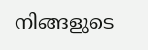നിങ്ങളുടെ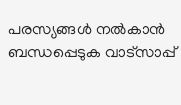പരസ്യങ്ങൾ നൽകാൻ ബന്ധപ്പെടുക വാട്സാപ്പ്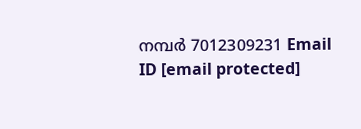നമ്പർ 7012309231 Email ID [email protected]